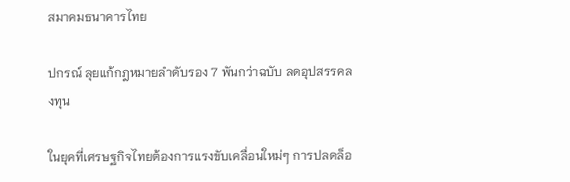สมาคมธนาคารไทย

ปกรณ์ ลุยแก้กฎหมายลำดับรอง 7 พันกว่าฉบับ ลดอุปสรรคลงทุน

ในยุคที่เศรษฐกิจไทยต้องการแรงขับเคลื่อนใหม่ๆ การปลดล็อ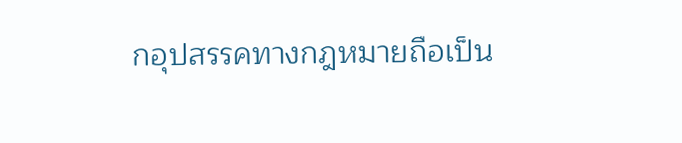กอุปสรรคทางกฎหมายถือเป็น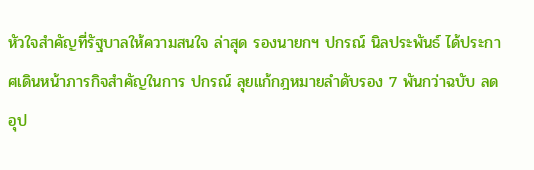หัวใจสำคัญที่รัฐบาลให้ความสนใจ ล่าสุด รองนายกฯ ปกรณ์ นิลประพันธ์ ได้ประกาศเดินหน้าภารกิจสำคัญในการ ปกรณ์ ลุยแก้กฎหมายลำดับรอง 7 พันกว่าฉบับ ลดอุป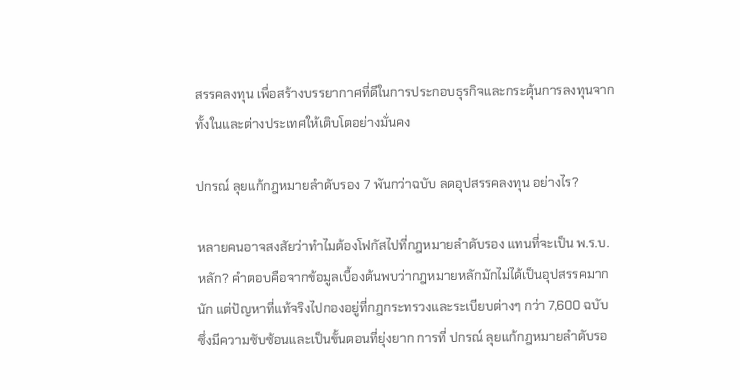สรรคลงทุน เพื่อสร้างบรรยากาศที่ดีในการประกอบธุรกิจและกระตุ้นการลงทุนจากทั้งในและต่างประเทศให้เติบโตอย่างมั่นคง

ปกรณ์ ลุยแก้กฎหมายลำดับรอง 7 พันกว่าฉบับ ลดอุปสรรคลงทุน อย่างไร?

หลายคนอาจสงสัยว่าทำไมต้องโฟกัสไปที่กฎหมายลำดับรอง แทนที่จะเป็น พ.ร.บ. หลัก? คำตอบคือจากข้อมูลเบื้องต้นพบว่ากฎหมายหลักมักไม่ได้เป็นอุปสรรคมากนัก แต่ปัญหาที่แท้จริงไปกองอยู่ที่กฎกระทรวงและระเบียบต่างๆ กว่า 7,600 ฉบับ ซึ่งมีความซับซ้อนและเป็นขั้นตอนที่ยุ่งยาก การที่ ปกรณ์ ลุยแก้กฎหมายลำดับรอ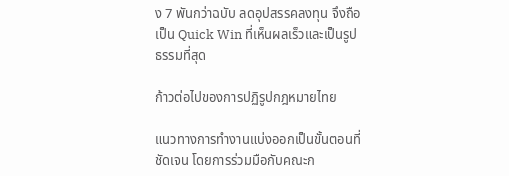ง 7 พันกว่าฉบับ ลดอุปสรรคลงทุน จึงถือเป็น Quick Win ที่เห็นผลเร็วและเป็นรูปธรรมที่สุด

ก้าวต่อไปของการปฏิรูปกฎหมายไทย

แนวทางการทำงานแบ่งออกเป็นขั้นตอนที่ชัดเจน โดยการร่วมมือกับคณะก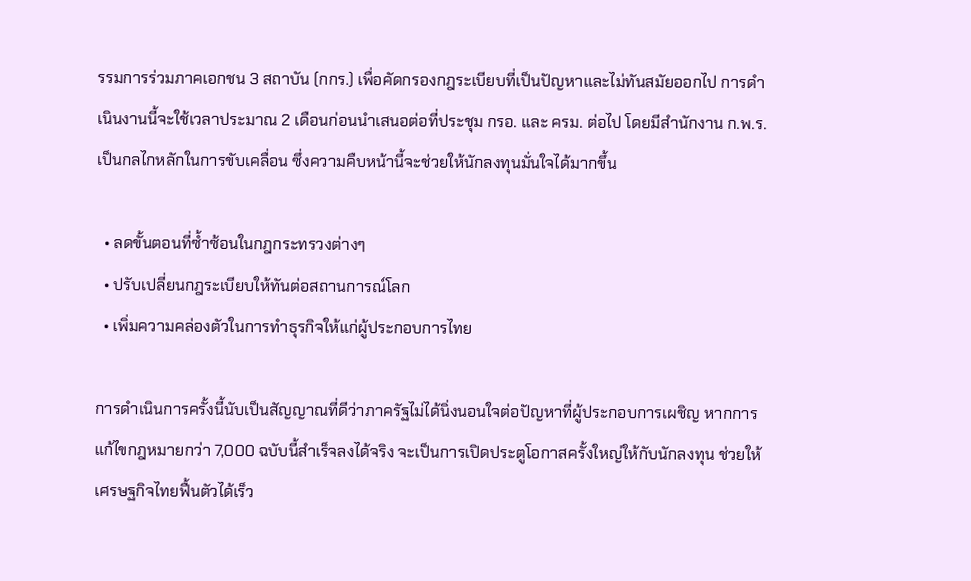รรมการร่วมภาคเอกชน 3 สถาบัน (กกร.) เพื่อคัดกรองกฎระเบียบที่เป็นปัญหาและไม่ทันสมัยออกไป การดำเนินงานนี้จะใช้เวลาประมาณ 2 เดือนก่อนนำเสนอต่อที่ประชุม กรอ. และ ครม. ต่อไป โดยมีสำนักงาน ก.พ.ร. เป็นกลไกหลักในการขับเคลื่อน ซึ่งความคืบหน้านี้จะช่วยให้นักลงทุนมั่นใจได้มากขึ้น

  • ลดขั้นตอนที่ซ้ำซ้อนในกฎกระทรวงต่างๆ
  • ปรับเปลี่ยนกฎระเบียบให้ทันต่อสถานการณ์โลก
  • เพิ่มความคล่องตัวในการทำธุรกิจให้แก่ผู้ประกอบการไทย

การดำเนินการครั้งนี้นับเป็นสัญญาณที่ดีว่าภาครัฐไม่ได้นิ่งนอนใจต่อปัญหาที่ผู้ประกอบการเผชิญ หากการแก้ไขกฎหมายกว่า 7,000 ฉบับนี้สำเร็จลงได้จริง จะเป็นการเปิดประตูโอกาสครั้งใหญ่ให้กับนักลงทุน ช่วยให้เศรษฐกิจไทยฟื้นตัวได้เร็ว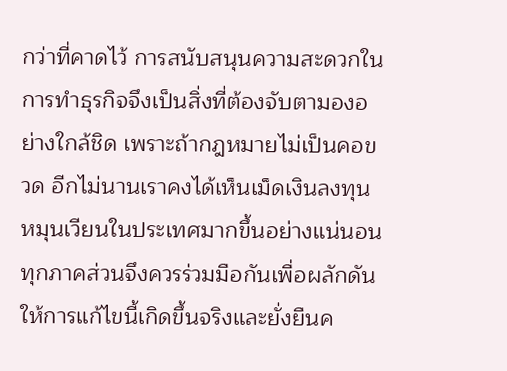กว่าที่คาดไว้ การสนับสนุนความสะดวกในการทำธุรกิจจึงเป็นสิ่งที่ต้องจับตามองอย่างใกล้ชิด เพราะถ้ากฎหมายไม่เป็นคอขวด อีกไม่นานเราคงได้เห็นเม็ดเงินลงทุนหมุนเวียนในประเทศมากขึ้นอย่างแน่นอน ทุกภาคส่วนจึงควรร่วมมือกันเพื่อผลักดันให้การแก้ไขนี้เกิดขึ้นจริงและยั่งยืนค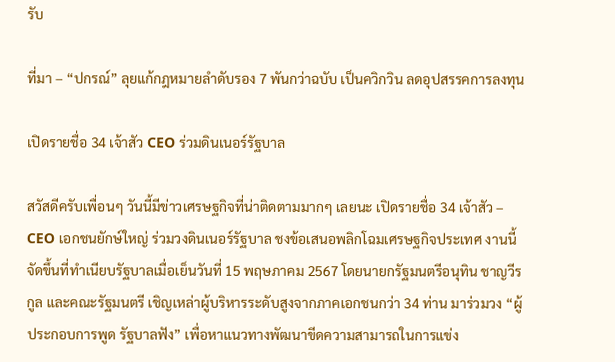รับ

ที่มา – “ปกรณ์” ลุยแก้กฎหมายลำดับรอง 7 พันกว่าฉบับ เป็นควิกวิน ลดอุปสรรคการลงทุน

เปิดรายชื่อ 34 เจ้าสัว CEO ร่วมดินเนอร์รัฐบาล

สวัสดีครับเพื่อนๆ วันนี้มีข่าวเศรษฐกิจที่น่าติดตามมากๆ เลยนะ เปิดรายชื่อ 34 เจ้าสัว – CEO เอกชนยักษ์ใหญ่ ร่วมวงดินเนอร์รัฐบาล ชงข้อเสนอพลิกโฉมเศรษฐกิจประเทศ งานนี้จัดขึ้นที่ทำเนียบรัฐบาลเมื่อเย็นวันที่ 15 พฤษภาคม 2567 โดยนายกรัฐมนตรีอนุทิน ชาญวีรกูล และคณะรัฐมนตรี เชิญเหล่าผู้บริหารระดับสูงจากภาคเอกชนกว่า 34 ท่าน มาร่วมวง “ผู้ประกอบการพูด รัฐบาลฟัง” เพื่อหาแนวทางพัฒนาขีดความสามารถในการแข่ง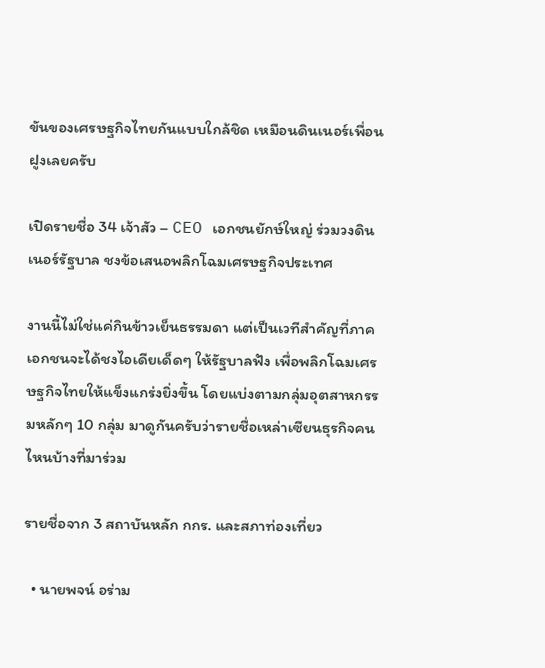ขันของเศรษฐกิจไทยกันแบบใกล้ชิด เหมือนดินเนอร์เพื่อนฝูงเลยครับ

เปิดรายชื่อ 34 เจ้าสัว – CEO เอกชนยักษ์ใหญ่ ร่วมวงดินเนอร์รัฐบาล ชงข้อเสนอพลิกโฉมเศรษฐกิจประเทศ

งานนี้ไม่ใช่แค่กินข้าวเย็นธรรมดา แต่เป็นเวทีสำคัญที่ภาคเอกชนจะได้ชงไอเดียเด็ดๆ ให้รัฐบาลฟัง เพื่อพลิกโฉมเศรษฐกิจไทยให้แข็งแกร่งยิ่งขึ้น โดยแบ่งตามกลุ่มอุตสาหกรรมหลักๆ 10 กลุ่ม มาดูกันครับว่ารายชื่อเหล่าเซียนธุรกิจคนไหนบ้างที่มาร่วม

รายชื่อจาก 3 สถาบันหลัก กกร. และสภาท่องเที่ยว

  • นายพจน์ อร่าม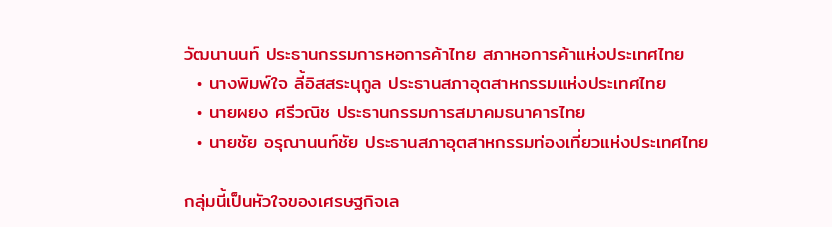วัฒนานนท์ ประธานกรรมการหอการค้าไทย สภาหอการค้าแห่งประเทศไทย
  • นางพิมพ์ใจ ลี้อิสสระนุกูล ประธานสภาอุตสาหกรรมแห่งประเทศไทย
  • นายผยง ศรีวณิช ประธานกรรมการสมาคมธนาคารไทย
  • นายชัย อรุณานนท์ชัย ประธานสภาอุตสาหกรรมท่องเที่ยวแห่งประเทศไทย

กลุ่มนี้เป็นหัวใจของเศรษฐกิจเล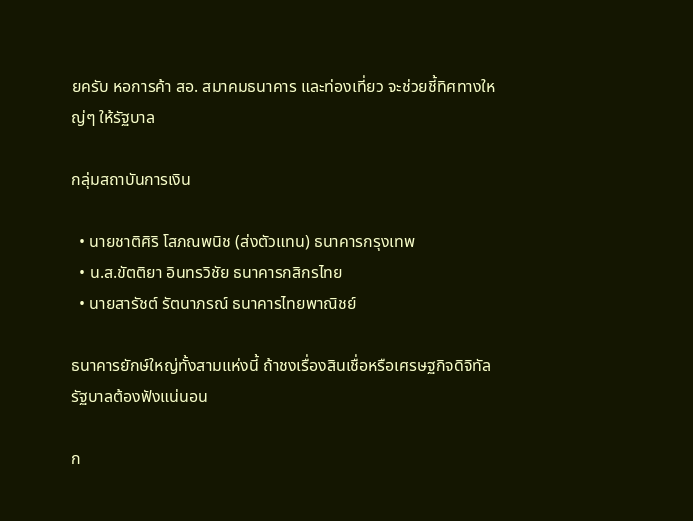ยครับ หอการค้า สอ. สมาคมธนาคาร และท่องเที่ยว จะช่วยชี้ทิศทางใหญ่ๆ ให้รัฐบาล

กลุ่มสถาบันการเงิน

  • นายชาติศิริ โสภณพนิช (ส่งตัวแทน) ธนาคารกรุงเทพ
  • น.ส.ขัตติยา อินทรวิชัย ธนาคารกสิกรไทย
  • นายสารัชต์ รัตนาภรณ์ ธนาคารไทยพาณิชย์

ธนาคารยักษ์ใหญ่ทั้งสามแห่งนี้ ถ้าชงเรื่องสินเชื่อหรือเศรษฐกิจดิจิทัล รัฐบาลต้องฟังแน่นอน

ก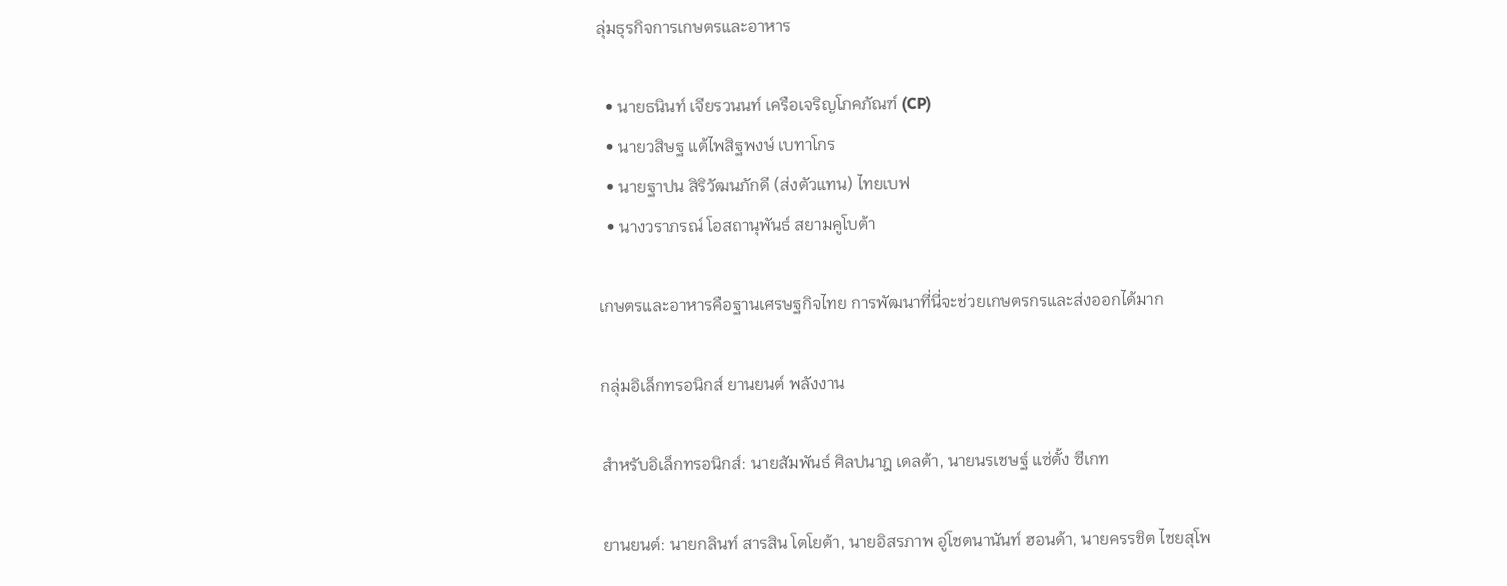ลุ่มธุรกิจการเกษตรและอาหาร

  • นายธนินท์ เจียรวนนท์ เครือเจริญโภคภัณฑ์ (CP)
  • นายวสิษฐ แต้ไพสิฐพงษ์ เบทาโกร
  • นายฐาปน สิริวัฒนภักดี (ส่งตัวแทน) ไทยเบฟ
  • นางวราภรณ์ โอสถานุพันธ์ สยามคูโบต้า

เกษตรและอาหารคือฐานเศรษฐกิจไทย การพัฒนาที่นี่จะช่วยเกษตรกรและส่งออกได้มาก

กลุ่มอิเล็กทรอนิกส์ ยานยนต์ พลังงาน

สำหรับอิเล็กทรอนิกส์: นายสัมพันธ์ ศิลปนาฎ เดลต้า, นายนรเชษฐ์ แซ่ตั้ง ซีเกท

ยานยนต์: นายกลินท์ สารสิน โตโยต้า, นายอิสรภาพ อู่โชตนานันท์ ฮอนด้า, นายครรชิต ไชยสุโพ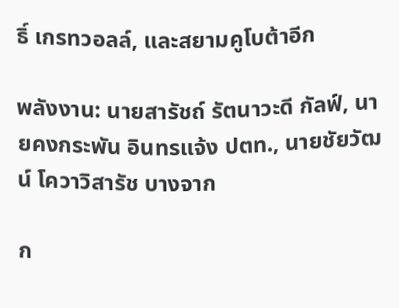ธิ์ เกรทวอลล์, และสยามคูโบต้าอีก

พลังงาน: นายสารัชถ์ รัตนาวะดี กัลฟ์, นายคงกระพัน อินทรแจ้ง ปตท., นายชัยวัฒน์ โควาวิสารัช บางจาก

ก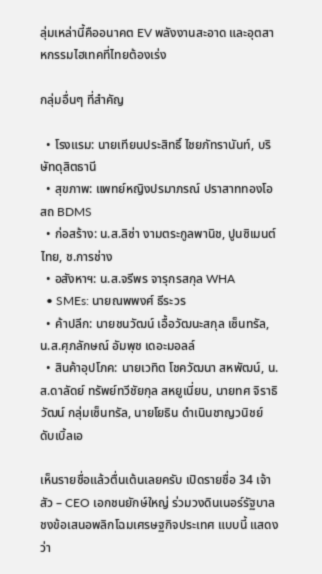ลุ่มเหล่านี้คืออนาคต EV พลังงานสะอาด และอุตสาหกรรมไฮเทคที่ไทยต้องเร่ง

กลุ่มอื่นๆ ที่สำคัญ

  • โรงแรม: นายเทียนประสิทธิ์ ไชยภัทรานันท์, บริษัทดุสิตธานี
  • สุขภาพ: แพทย์หญิงปรมาภรณ์ ปราสาททองโอสถ BDMS
  • ก่อสร้าง: น.ส.ลิซ่า งามตระกูลพานิช, ปูนซิเมนต์ไทย, ช.การช่าง
  • อสังหาฯ: น.ส.จรีพร จารุกรสกุล WHA
  • SMEs: นายณพพงศ์ ธีระวร
  • ค้าปลีก: นายชนวัฒน์ เอื้อวัฒนะสกุล เซ็นทรัล, น.ส.ศุภลักษณ์ อัมพุช เดอะมอลล์
  • สินค้าอุปโภค: นายเวทิต โชควัฒนา สหพัฒน์, น.ส.ดาลัดย์ ทรัพย์ทวีชัยกุล สหยูเนี่ยน, นายทศ จิราธิวัฒน์ กลุ่มเซ็นทรัล, นายโยธิน ดำเนินชาญวนิชย์ ดับเบิ้ลเอ

เห็นรายชื่อแล้วตื่นเต้นเลยครับ เปิดรายชื่อ 34 เจ้าสัว – CEO เอกชนยักษ์ใหญ่ ร่วมวงดินเนอร์รัฐบาล ชงข้อเสนอพลิกโฉมเศรษฐกิจประเทศ แบบนี้ แสดงว่า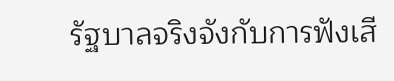รัฐบาลจริงจังกับการฟังเสี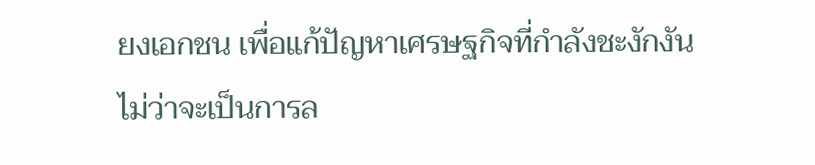ยงเอกชน เพื่อแก้ปัญหาเศรษฐกิจที่กำลังชะงักงัน ไม่ว่าจะเป็นการล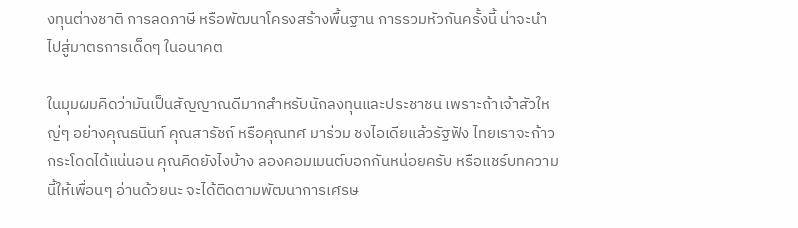งทุนต่างชาติ การลดภาษี หรือพัฒนาโครงสร้างพื้นฐาน การรวมหัวกันครั้งนี้ น่าจะนำไปสู่มาตรการเด็ดๆ ในอนาคต

ในมุมผมคิดว่ามันเป็นสัญญาณดีมากสำหรับนักลงทุนและประชาชน เพราะถ้าเจ้าสัวใหญ่ๆ อย่างคุณธนินท์ คุณสารัชถ์ หรือคุณทศ มาร่วม ชงไอเดียแล้วรัฐฟัง ไทยเราจะก้าวกระโดดได้แน่นอน คุณคิดยังไงบ้าง ลองคอมเมนต์บอกกันหน่อยครับ หรือแชร์บทความนี้ให้เพื่อนๆ อ่านด้วยนะ จะได้ติดตามพัฒนาการเศรษ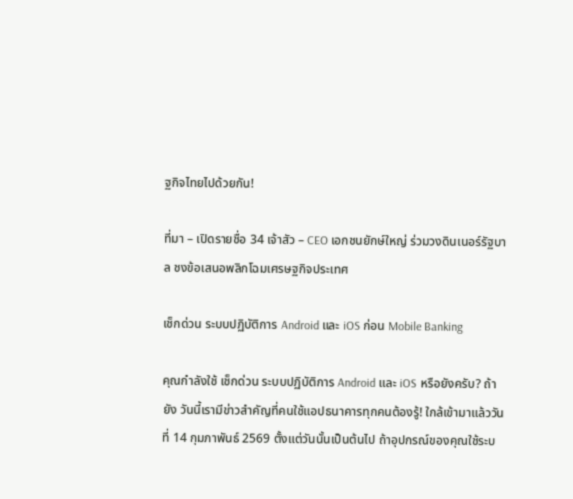ฐกิจไทยไปด้วยกัน!

ที่มา – เปิดรายชื่อ 34 เจ้าสัว – CEO เอกชนยักษ์ใหญ่ ร่วมวงดินเนอร์รัฐบาล ชงข้อเสนอพลิกโฉมเศรษฐกิจประเทศ

เช็กด่วน ระบบปฏิบัติการ Android และ iOS ก่อน Mobile Banking

คุณกำลังใช้ เช็กด่วน ระบบปฏิบัติการ Android และ iOS หรือยังครับ? ถ้ายัง วันนี้เรามีข่าวสำคัญที่คนใช้แอปธนาคารทุกคนต้องรู้! ใกล้เข้ามาแล้ววันที่ 14 กุมภาพันธ์ 2569 ตั้งแต่วันนั้นเป็นต้นไป ถ้าอุปกรณ์ของคุณใช้ระบ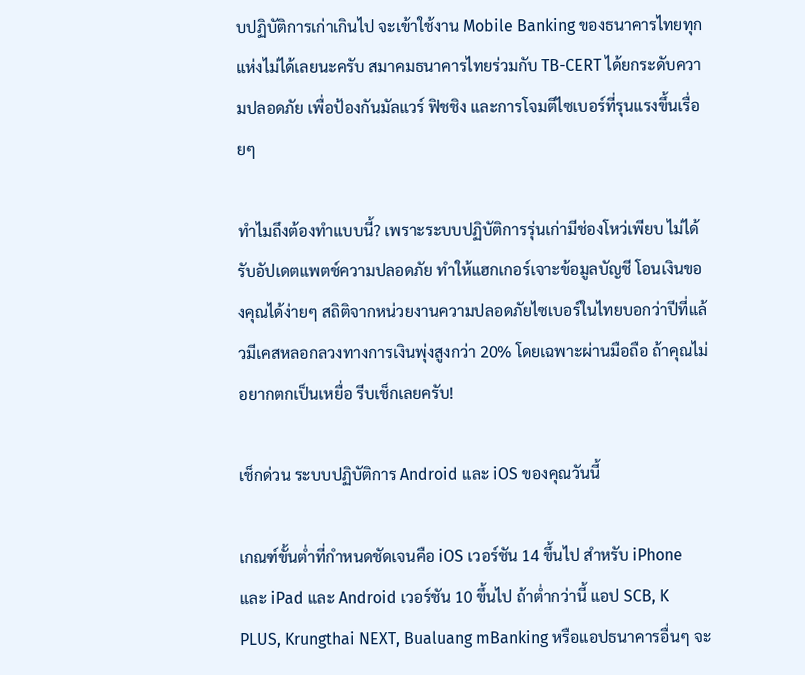บปฏิบัติการเก่าเกินไป จะเข้าใช้งาน Mobile Banking ของธนาคารไทยทุกแห่งไม่ได้เลยนะครับ สมาคมธนาคารไทยร่วมกับ TB-CERT ได้ยกระดับความปลอดภัย เพื่อป้องกันมัลแวร์ ฟิชชิง และการโจมตีไซเบอร์ที่รุนแรงขึ้นเรื่อยๆ

ทำไมถึงต้องทำแบบนี้? เพราะระบบปฏิบัติการรุ่นเก่ามีช่องโหว่เพียบ ไม่ได้รับอัปเดตแพตช์ความปลอดภัย ทำให้แฮกเกอร์เจาะข้อมูลบัญชี โอนเงินของคุณได้ง่ายๆ สถิติจากหน่วยงานความปลอดภัยไซเบอร์ในไทยบอกว่าปีที่แล้วมีเคสหลอกลวงทางการเงินพุ่งสูงกว่า 20% โดยเฉพาะผ่านมือถือ ถ้าคุณไม่อยากตกเป็นเหยื่อ รีบเช็กเลยครับ!

เช็กด่วน ระบบปฏิบัติการ Android และ iOS ของคุณวันนี้

เกณฑ์ขั้นต่ำที่กำหนดชัดเจนคือ iOS เวอร์ชัน 14 ขึ้นไป สำหรับ iPhone และ iPad และ Android เวอร์ชัน 10 ขึ้นไป ถ้าต่ำกว่านี้ แอป SCB, K PLUS, Krungthai NEXT, Bualuang mBanking หรือแอปธนาคารอื่นๆ จะ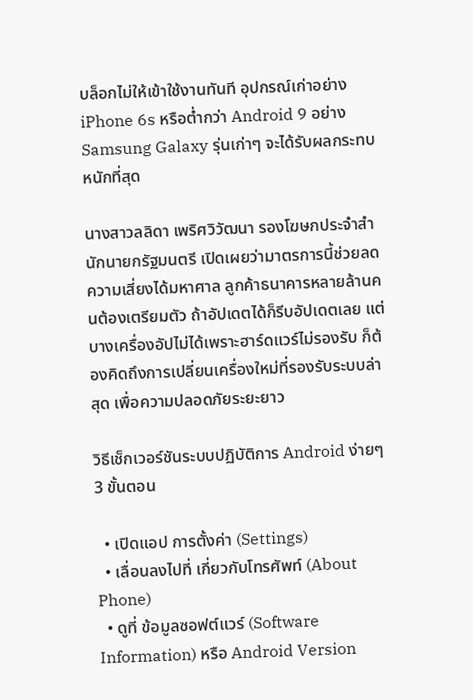บล็อกไม่ให้เข้าใช้งานทันที อุปกรณ์เก่าอย่าง iPhone 6s หรือต่ำกว่า Android 9 อย่าง Samsung Galaxy รุ่นเก่าๆ จะได้รับผลกระทบหนักที่สุด

นางสาวลลิดา เพริศวิวัฒนา รองโฆษกประจำสำนักนายกรัฐมนตรี เปิดเผยว่ามาตรการนี้ช่วยลดความเสี่ยงได้มหาศาล ลูกค้าธนาคารหลายล้านคนต้องเตรียมตัว ถ้าอัปเดตได้ก็รีบอัปเดตเลย แต่บางเครื่องอัปไม่ได้เพราะฮาร์ดแวร์ไม่รองรับ ก็ต้องคิดถึงการเปลี่ยนเครื่องใหม่ที่รองรับระบบล่าสุด เพื่อความปลอดภัยระยะยาว

วิธีเช็กเวอร์ชันระบบปฏิบัติการ Android ง่ายๆ 3 ขั้นตอน

  • เปิดแอป การตั้งค่า (Settings)
  • เลื่อนลงไปที่ เกี่ยวกับโทรศัพท์ (About Phone)
  • ดูที่ ข้อมูลซอฟต์แวร์ (Software Information) หรือ Android Version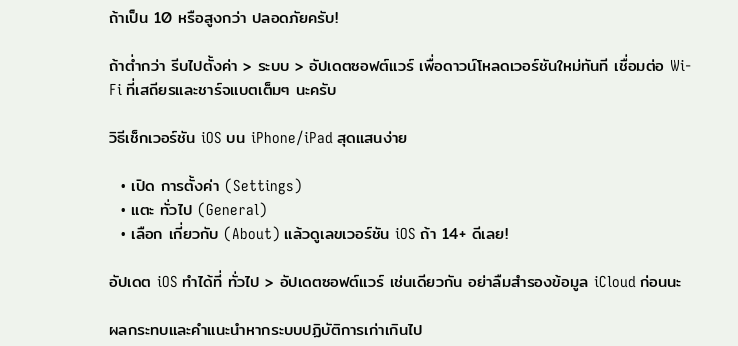ถ้าเป็น 10 หรือสูงกว่า ปลอดภัยครับ!

ถ้าต่ำกว่า รีบไปตั้งค่า > ระบบ > อัปเดตซอฟต์แวร์ เพื่อดาวน์โหลดเวอร์ชันใหม่ทันที เชื่อมต่อ Wi-Fi ที่เสถียรและชาร์จแบตเต็มๆ นะครับ

วิธีเช็กเวอร์ชัน iOS บน iPhone/iPad สุดแสนง่าย

  • เปิด การตั้งค่า (Settings)
  • แตะ ทั่วไป (General)
  • เลือก เกี่ยวกับ (About) แล้วดูเลขเวอร์ชัน iOS ถ้า 14+ ดีเลย!

อัปเดต iOS ทำได้ที่ ทั่วไป > อัปเดตซอฟต์แวร์ เช่นเดียวกัน อย่าลืมสำรองข้อมูล iCloud ก่อนนะ

ผลกระทบและคำแนะนำหากระบบปฏิบัติการเก่าเกินไป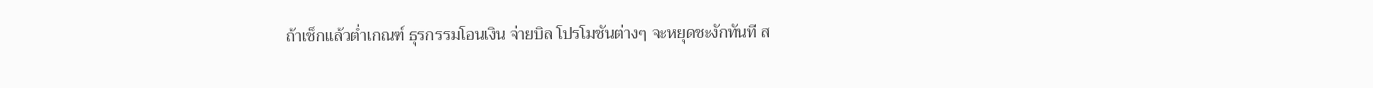ถ้าเช็กแล้วต่ำเกณฑ์ ธุรกรรมโอนเงิน จ่ายบิล โปรโมชันต่างๆ จะหยุดชะงักทันที ส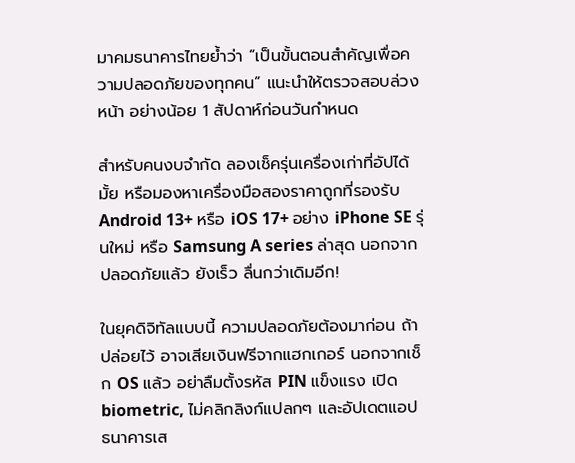มาคมธนาคารไทยย้ำว่า “เป็นขั้นตอนสำคัญเพื่อความปลอดภัยของทุกคน” แนะนำให้ตรวจสอบล่วงหน้า อย่างน้อย 1 สัปดาห์ก่อนวันกำหนด

สำหรับคนงบจำกัด ลองเช็ครุ่นเครื่องเก่าที่อัปได้มั้ย หรือมองหาเครื่องมือสองราคาถูกที่รองรับ Android 13+ หรือ iOS 17+ อย่าง iPhone SE รุ่นใหม่ หรือ Samsung A series ล่าสุด นอกจากปลอดภัยแล้ว ยังเร็ว ลื่นกว่าเดิมอีก!

ในยุคดิจิทัลแบบนี้ ความปลอดภัยต้องมาก่อน ถ้าปล่อยไว้ อาจเสียเงินฟรีจากแฮกเกอร์ นอกจากเช็ก OS แล้ว อย่าลืมตั้งรหัส PIN แข็งแรง เปิด biometric, ไม่คลิกลิงก์แปลกๆ และอัปเดตแอปธนาคารเส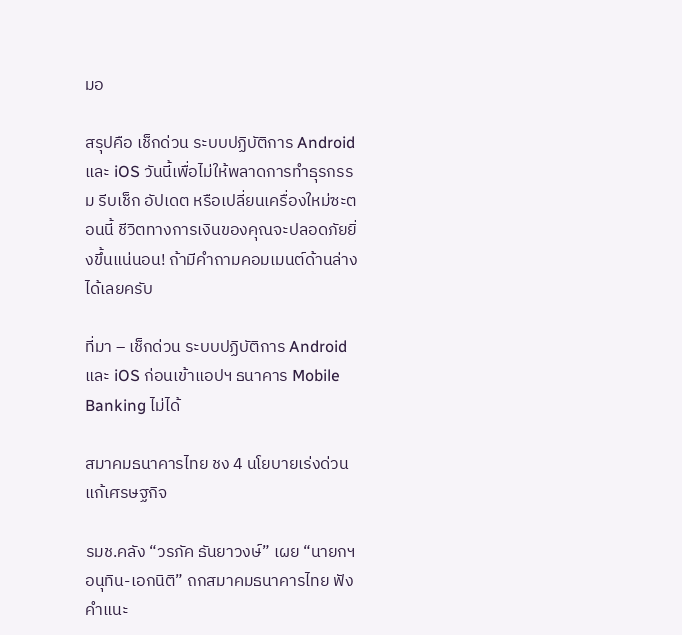มอ

สรุปคือ เช็กด่วน ระบบปฏิบัติการ Android และ iOS วันนี้เพื่อไม่ให้พลาดการทำธุรกรรม รีบเช็ก อัปเดต หรือเปลี่ยนเครื่องใหม่ซะตอนนี้ ชีวิตทางการเงินของคุณจะปลอดภัยยิ่งขึ้นแน่นอน! ถ้ามีคำถามคอมเมนต์ด้านล่างได้เลยครับ

ที่มา – เช็กด่วน ระบบปฏิบัติการ Android และ iOS ก่อนเข้าแอปฯ ธนาคาร Mobile Banking ไม่ได้

สมาคมธนาคารไทย ชง 4 นโยบายเร่งด่วน แก้เศรษฐกิจ

รมช.คลัง “วรภัค ธันยาวงษ์” เผย “นายกฯ อนุทิน-เอกนิติ” ถกสมาคมธนาคารไทย ฟังคำแนะ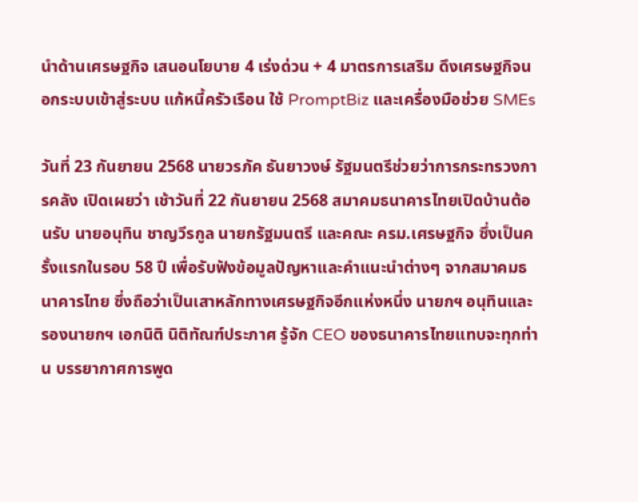นำด้านเศรษฐกิจ เสนอนโยบาย 4 เร่งด่วน + 4 มาตรการเสริม ดึงเศรษฐกิจนอกระบบเข้าสู่ระบบ แก้หนี้ครัวเรือน ใช้ PromptBiz และเครื่องมือช่วย SMEs

วันที่ 23 กันยายน 2568 นายวรภัค ธันยาวงษ์ รัฐมนตรีช่วยว่าการกระทรวงการคลัง เปิดเผยว่า เช้าวันที่ 22 กันยายน 2568 สมาคมธนาคารไทยเปิดบ้านต้อนรับ นายอนุทิน ชาญวีรกูล นายกรัฐมนตรี และคณะ ครม.เศรษฐกิจ ซึ่งเป็นครั้งแรกในรอบ 58 ปี เพื่อรับฟังข้อมูลปัญหาและคำแนะนำต่างๆ จากสมาคมธนาคารไทย ซึ่งถือว่าเป็นเสาหลักทางเศรษฐกิจอีกแห่งหนึ่ง นายกฯ อนุทินและรองนายกฯ เอกนิติ นิติทัณฑ์ประภาศ รู้จัก CEO ของธนาคารไทยแทบจะทุกท่าน บรรยากาศการพูด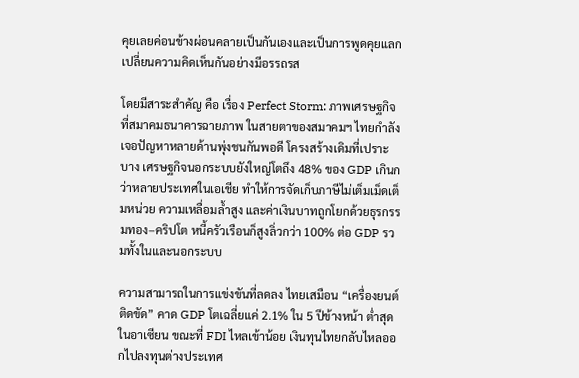คุยเลยค่อนข้างผ่อนคลายเป็นกันเองและเป็นการพูดคุยแลกเปลี่ยนความคิดเห็นกันอย่างมีอรรถรส

โดยมีสาระสำคัญ คือ เรื่อง Perfect Storm: ภาพเศรษฐกิจที่สมาคมธนาคารฉายภาพ ในสายตาของสมาคมฯ ไทยกำลังเจอปัญหาหลายด้านพุ่งชนกันพอดี โครงสร้างเดิมที่เปราะบาง เศรษฐกิจนอกระบบยังใหญ่โตถึง 48% ของ GDP เกินกว่าหลายประเทศในเอเชีย ทำให้การจัดเก็บภาษีไม่เต็มเม็ดเต็มหน่วย ความเหลื่อมล้ำสูง และค่าเงินบาทถูกโยกด้วยธุรกรรมทอง–คริปโต หนี้ครัวเรือนก็สูงลิ่วกว่า 100% ต่อ GDP รวมทั้งในและนอกระบบ

ความสามารถในการแข่งขันที่ลดลง ไทยเสมือน “เครื่องยนต์ติดขัด” คาด GDP โตเฉลี่ยแค่ 2.1% ใน 5 ปีข้างหน้า ต่ำสุดในอาเซียน ขณะที่ FDI ไหลเข้าน้อย เงินทุนไทยกลับไหลออกไปลงทุนต่างประเทศ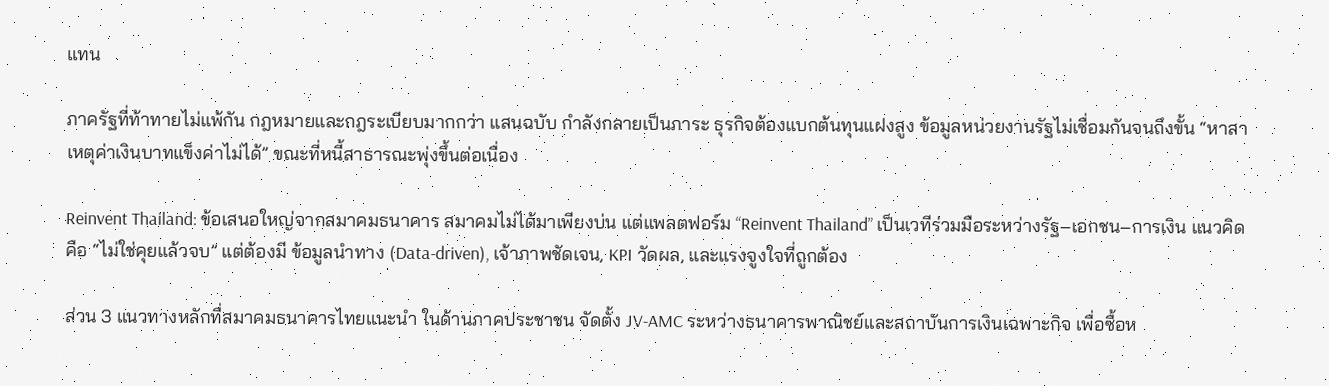แทน

ภาครัฐที่ท้าทายไม่แพ้กัน กฎหมายและกฎระเบียบมากกว่า แสนฉบับ กำลังกลายเป็นภาระ ธุรกิจต้องแบกต้นทุนแฝงสูง ข้อมูลหน่วยงานรัฐไม่เชื่อมกันจนถึงขั้น “หาสาเหตุค่าเงินบาทแข็งค่าไม่ได้” ขณะที่หนี้สาธารณะพุ่งขึ้นต่อเนื่อง

Reinvent Thailand: ข้อเสนอใหญ่จากสมาคมธนาคาร สมาคมไม่ได้มาเพียงบ่น แต่แพลตฟอร์ม “Reinvent Thailand” เป็นเวทีร่วมมือระหว่างรัฐ–เอกชน–การเงิน แนวคิดคือ “ไม่ใช่คุยแล้วจบ” แต่ต้องมี ข้อมูลนำทาง (Data-driven), เจ้าภาพชัดเจน, KPI วัดผล, และแรงจูงใจที่ถูกต้อง

ส่วน 3 แนวทางหลักที่สมาคมธนาคารไทยแนะนำ ในด้านภาคประชาชน จัดตั้ง JV-AMC ระหว่างธนาคารพาณิชย์และสถาบันการเงินเฉพาะกิจ เพื่อซื้อห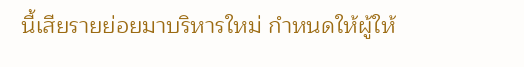นี้เสียรายย่อยมาบริหารใหม่ กำหนดให้ผู้ให้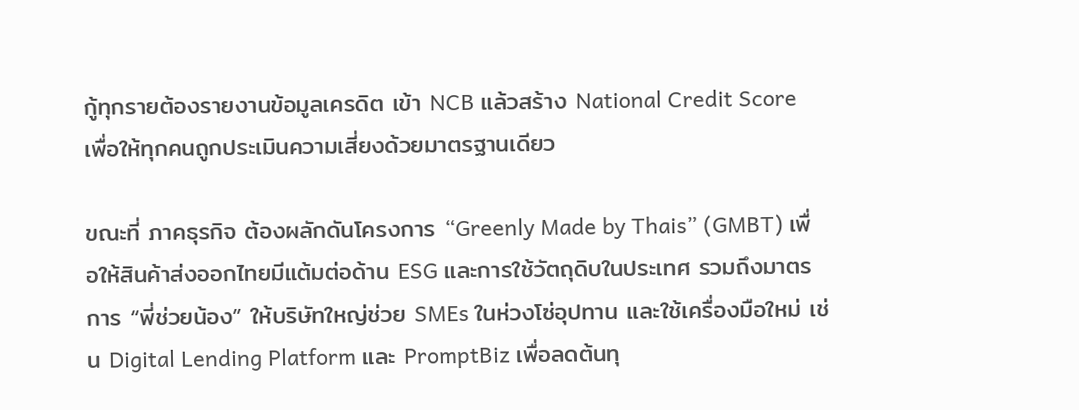กู้ทุกรายต้องรายงานข้อมูลเครดิต เข้า NCB แล้วสร้าง National Credit Score เพื่อให้ทุกคนถูกประเมินความเสี่ยงด้วยมาตรฐานเดียว

ขณะที่ ภาคธุรกิจ ต้องผลักดันโครงการ “Greenly Made by Thais” (GMBT) เพื่อให้สินค้าส่งออกไทยมีแต้มต่อด้าน ESG และการใช้วัตถุดิบในประเทศ รวมถึงมาตรการ “พี่ช่วยน้อง” ให้บริษัทใหญ่ช่วย SMEs ในห่วงโซ่อุปทาน และใช้เครื่องมือใหม่ เช่น Digital Lending Platform และ PromptBiz เพื่อลดต้นทุ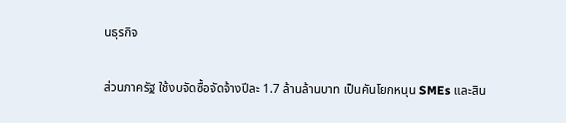นธุรกิจ

ส่วนภาครัฐ ใช้งบจัดซื้อจัดจ้างปีละ 1.7 ล้านล้านบาท เป็นคันโยกหนุน SMEs และสิน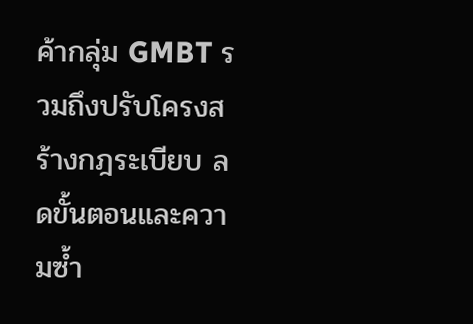ค้ากลุ่ม GMBT รวมถึงปรับโครงสร้างกฎระเบียบ ลดขั้นตอนและความซ้ำ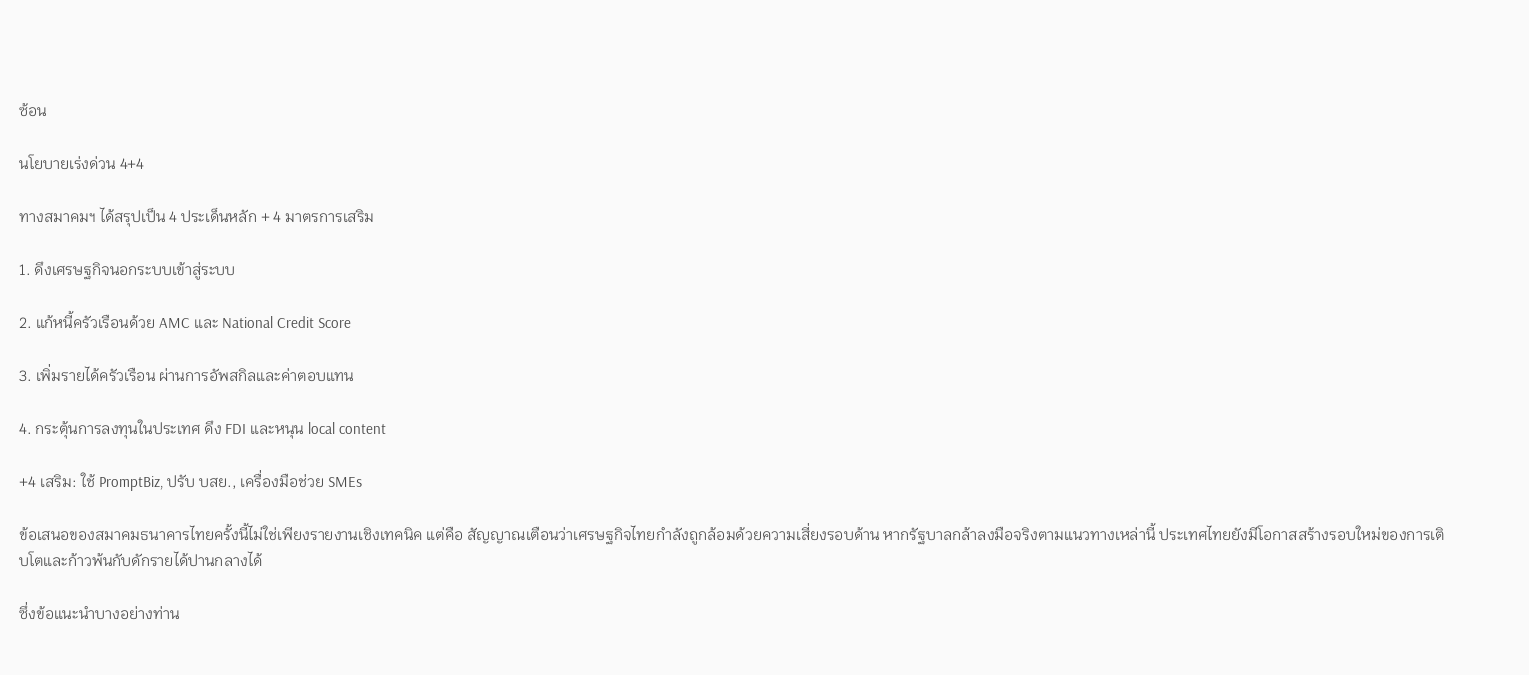ซ้อน

นโยบายเร่งด่วน 4+4

ทางสมาคมฯ ได้สรุปเป็น 4 ประเด็นหลัก + 4 มาตรการเสริม

1. ดึงเศรษฐกิจนอกระบบเข้าสู่ระบบ

2. แก้หนี้ครัวเรือนด้วย AMC และ National Credit Score

3. เพิ่มรายได้ครัวเรือน ผ่านการอัพสกิลและค่าตอบแทน

4. กระตุ้นการลงทุนในประเทศ ดึง FDI และหนุน local content

+4 เสริม: ใช้ PromptBiz, ปรับ บสย., เครื่องมือช่วย SMEs

ข้อเสนอของสมาคมธนาคารไทยครั้งนี้ไม่ใช่เพียงรายงานเชิงเทคนิค แต่คือ สัญญาณเตือนว่าเศรษฐกิจไทยกำลังถูกล้อมด้วยความเสี่ยงรอบด้าน หากรัฐบาลกล้าลงมือจริงตามแนวทางเหล่านี้ ประเทศไทยยังมีโอกาสสร้างรอบใหม่ของการเติบโตและก้าวพ้นกับดักรายได้ปานกลางได้

ซึ่งข้อแนะนำบางอย่างท่าน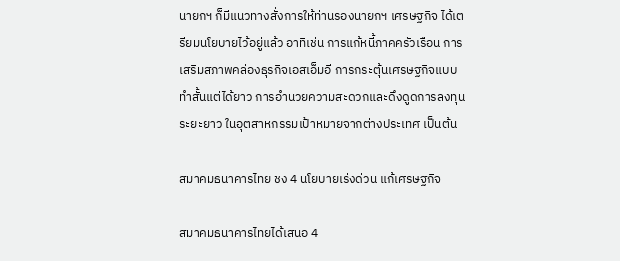นายกฯ ก็มีแนวทางสั่งการให้ท่านรองนายกฯ เศรษฐกิจ ได้เตรียมนโยบายไว้อยู่แล้ว อาทิเช่น การแก้หนี้ภาคครัวเรือน การเสริมสภาพคล่องธุรกิจเอสเอ็มอี การกระตุ้นเศรษฐกิจแบบทำสั้นแต่ได้ยาว การอำนวยความสะดวกและดึงดูดการลงทุนระยะยาว ในอุตสาหกรรมเป้าหมายจากต่างประเทศ เป็นต้น

สมาคมธนาคารไทย ชง 4 นโยบายเร่งด่วน แก้เศรษฐกิจ

สมาคมธนาคารไทยได้เสนอ 4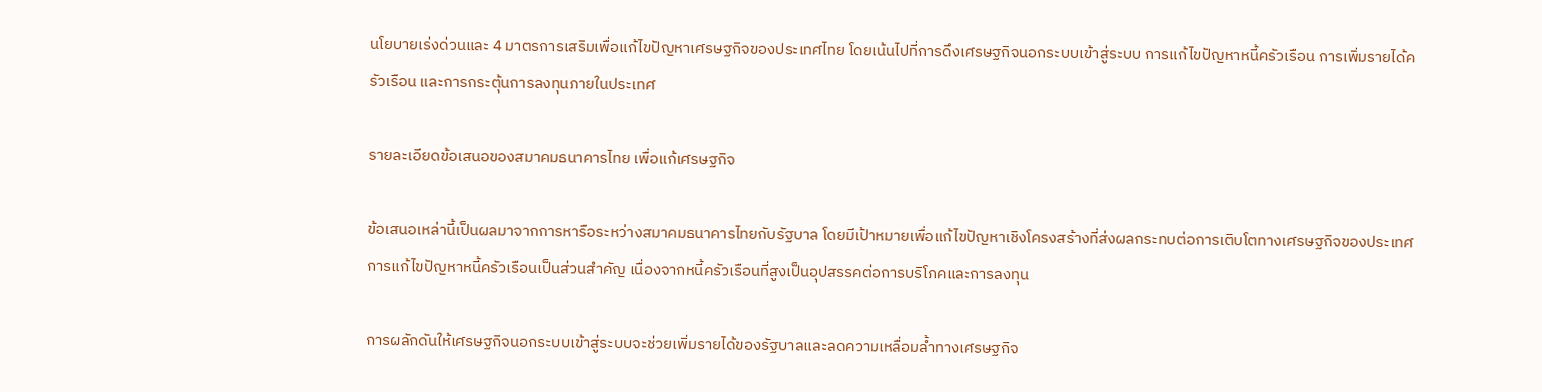นโยบายเร่งด่วนและ 4 มาตรการเสริมเพื่อแก้ไขปัญหาเศรษฐกิจของประเทศไทย โดยเน้นไปที่การดึงเศรษฐกิจนอกระบบเข้าสู่ระบบ การแก้ไขปัญหาหนี้ครัวเรือน การเพิ่มรายได้ครัวเรือน และการกระตุ้นการลงทุนภายในประเทศ

รายละเอียดข้อเสนอของสมาคมธนาคารไทย เพื่อแก้เศรษฐกิจ

ข้อเสนอเหล่านี้เป็นผลมาจากการหารือระหว่างสมาคมธนาคารไทยกับรัฐบาล โดยมีเป้าหมายเพื่อแก้ไขปัญหาเชิงโครงสร้างที่ส่งผลกระทบต่อการเติบโตทางเศรษฐกิจของประเทศ การแก้ไขปัญหาหนี้ครัวเรือนเป็นส่วนสำคัญ เนื่องจากหนี้ครัวเรือนที่สูงเป็นอุปสรรคต่อการบริโภคและการลงทุน

การผลักดันให้เศรษฐกิจนอกระบบเข้าสู่ระบบจะช่วยเพิ่มรายได้ของรัฐบาลและลดความเหลื่อมล้ำทางเศรษฐกิจ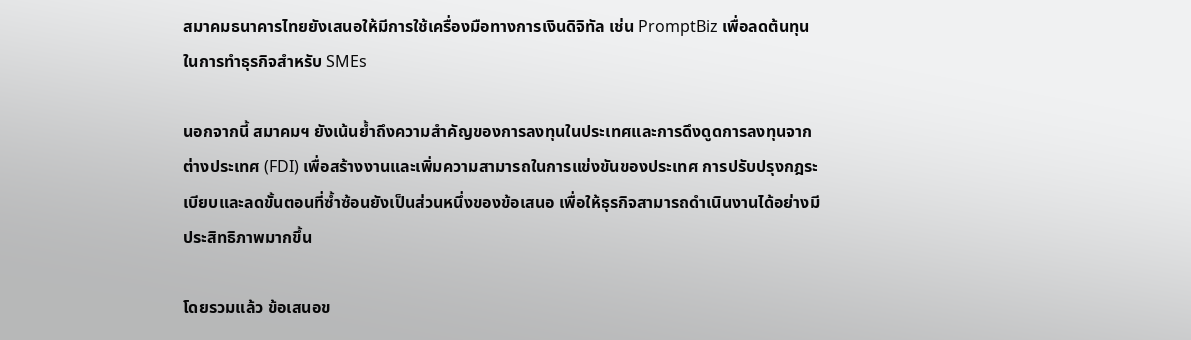สมาคมธนาคารไทยยังเสนอให้มีการใช้เครื่องมือทางการเงินดิจิทัล เช่น PromptBiz เพื่อลดต้นทุนในการทำธุรกิจสำหรับ SMEs

นอกจากนี้ สมาคมฯ ยังเน้นย้ำถึงความสำคัญของการลงทุนในประเทศและการดึงดูดการลงทุนจากต่างประเทศ (FDI) เพื่อสร้างงานและเพิ่มความสามารถในการแข่งขันของประเทศ การปรับปรุงกฎระเบียบและลดขั้นตอนที่ซ้ำซ้อนยังเป็นส่วนหนึ่งของข้อเสนอ เพื่อให้ธุรกิจสามารถดำเนินงานได้อย่างมีประสิทธิภาพมากขึ้น

โดยรวมแล้ว ข้อเสนอข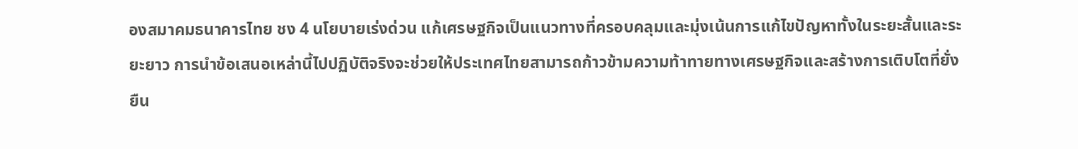องสมาคมธนาคารไทย ชง 4 นโยบายเร่งด่วน แก้เศรษฐกิจเป็นแนวทางที่ครอบคลุมและมุ่งเน้นการแก้ไขปัญหาทั้งในระยะสั้นและระยะยาว การนำข้อเสนอเหล่านี้ไปปฏิบัติจริงจะช่วยให้ประเทศไทยสามารถก้าวข้ามความท้าทายทางเศรษฐกิจและสร้างการเติบโตที่ยั่งยืน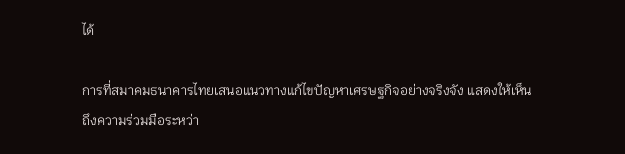ได้

การที่สมาคมธนาคารไทยเสนอแนวทางแก้ไขปัญหาเศรษฐกิจอย่างจริงจัง แสดงให้เห็นถึงความร่วมมือระหว่า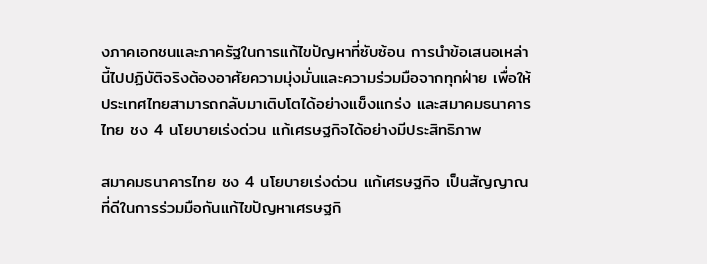งภาคเอกชนและภาครัฐในการแก้ไขปัญหาที่ซับซ้อน การนำข้อเสนอเหล่านี้ไปปฏิบัติจริงต้องอาศัยความมุ่งมั่นและความร่วมมือจากทุกฝ่าย เพื่อให้ประเทศไทยสามารถกลับมาเติบโตได้อย่างแข็งแกร่ง และสมาคมธนาคารไทย ชง 4 นโยบายเร่งด่วน แก้เศรษฐกิจได้อย่างมีประสิทธิภาพ

สมาคมธนาคารไทย ชง 4 นโยบายเร่งด่วน แก้เศรษฐกิจ เป็นสัญญาณที่ดีในการร่วมมือกันแก้ไขปัญหาเศรษฐกิ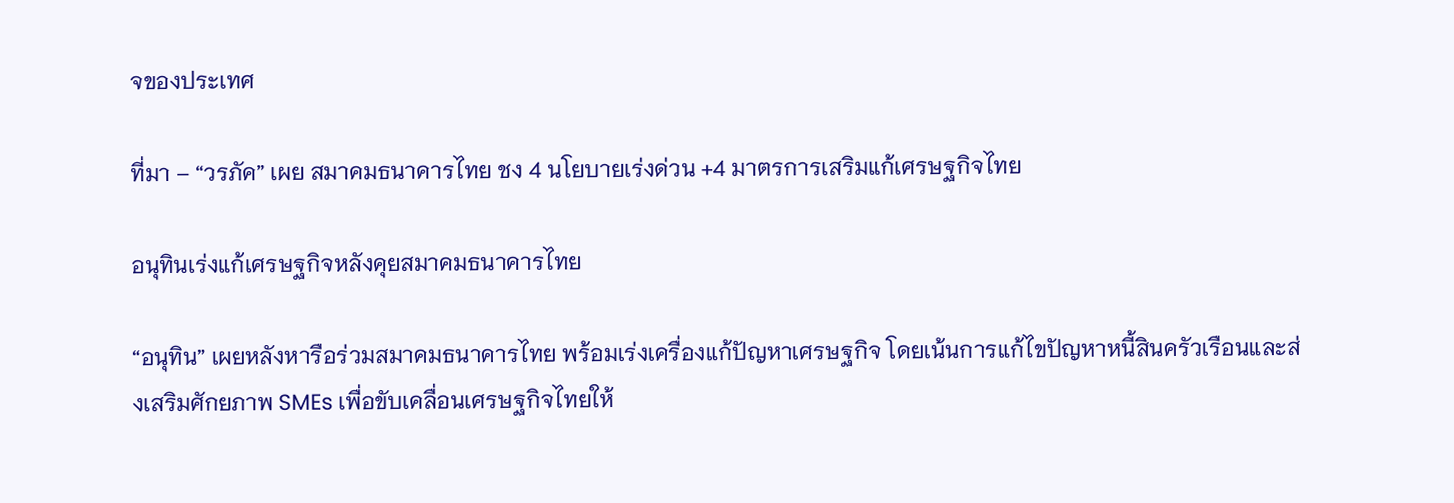จของประเทศ

ที่มา – “วรภัค” เผย สมาคมธนาคารไทย ชง 4 นโยบายเร่งด่วน +4 มาตรการเสริมแก้เศรษฐกิจไทย

อนุทินเร่งแก้เศรษฐกิจหลังคุยสมาคมธนาคารไทย

“อนุทิน” เผยหลังหารือร่วมสมาคมธนาคารไทย พร้อมเร่งเครื่องแก้ปัญหาเศรษฐกิจ โดยเน้นการแก้ไขปัญหาหนี้สินครัวเรือนและส่งเสริมศักยภาพ SMEs เพื่อขับเคลื่อนเศรษฐกิจไทยให้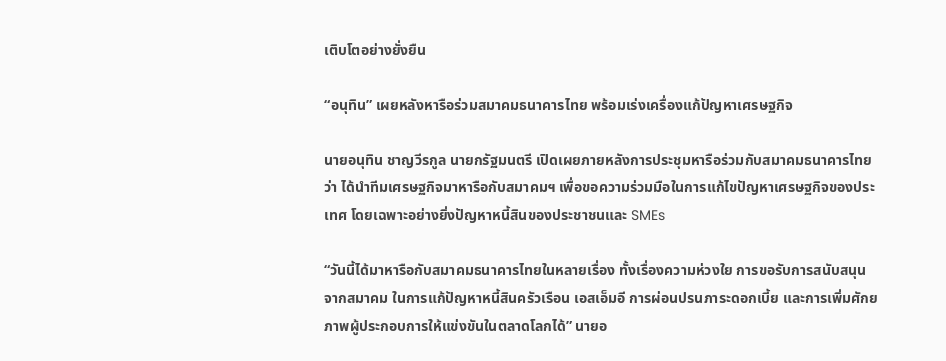เติบโตอย่างยั่งยืน

“อนุทิน” เผยหลังหารือร่วมสมาคมธนาคารไทย พร้อมเร่งเครื่องแก้ปัญหาเศรษฐกิจ

นายอนุทิน ชาญวีรกูล นายกรัฐมนตรี เปิดเผยภายหลังการประชุมหารือร่วมกับสมาคมธนาคารไทยว่า ได้นำทีมเศรษฐกิจมาหารือกับสมาคมฯ เพื่อขอความร่วมมือในการแก้ไขปัญหาเศรษฐกิจของประเทศ โดยเฉพาะอย่างยิ่งปัญหาหนี้สินของประชาชนและ SMEs

“วันนี้ได้มาหารือกับสมาคมธนาคารไทยในหลายเรื่อง ทั้งเรื่องความห่วงใย การขอรับการสนับสนุนจากสมาคม ในการแก้ปัญหาหนี้สินครัวเรือน เอสเอ็มอี การผ่อนปรนภาระดอกเบี้ย และการเพิ่มศักยภาพผู้ประกอบการให้แข่งขันในตลาดโลกได้” นายอ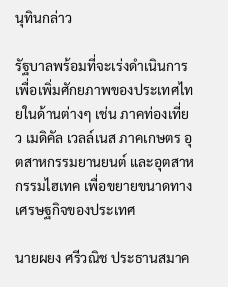นุทินกล่าว

รัฐบาลพร้อมที่จะเร่งดำเนินการเพื่อเพิ่มศักยภาพของประเทศไทยในด้านต่างๆ เช่น ภาคท่องเที่ยว เมดิคัล เวลล์เนส ภาคเกษตร อุตสาหกรรมยานยนต์ และอุตสาหกรรมไฮเทค เพื่อขยายขนาดทางเศรษฐกิจของประเทศ

นายผยง ศรีวณิช ประธานสมาค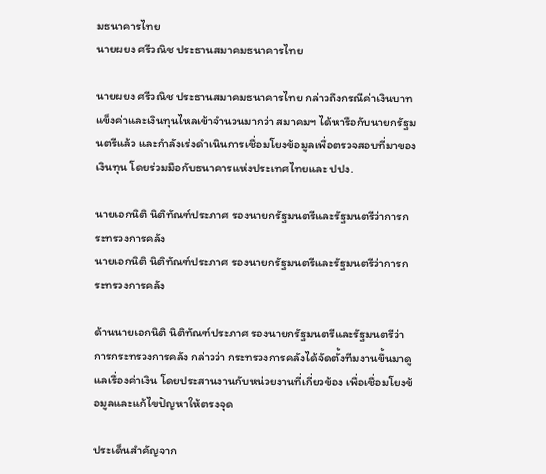มธนาคารไทย
นายผยง ศรีวณิช ประธานสมาคมธนาคารไทย

นายผยง ศรีวณิช ประธานสมาคมธนาคารไทย กล่าวถึงกรณีค่าเงินบาทแข็งค่าและเงินทุนไหลเข้าจำนวนมากว่า สมาคมฯ ได้หารือกับนายกรัฐมนตรีแล้ว และกำลังเร่งดำเนินการเชื่อมโยงข้อมูลเพื่อตรวจสอบที่มาของเงินทุน โดยร่วมมือกับธนาคารแห่งประเทศไทยและ ปปง.

นายเอกนิติ นิติทัณฑ์ประภาศ รองนายกรัฐมนตรีและรัฐมนตรีว่าการกระทรวงการคลัง
นายเอกนิติ นิติทัณฑ์ประภาศ รองนายกรัฐมนตรีและรัฐมนตรีว่าการกระทรวงการคลัง

ด้านนายเอกนิติ นิติทัณฑ์ประภาศ รองนายกรัฐมนตรีและรัฐมนตรีว่าการกระทรวงการคลัง กล่าวว่า กระทรวงการคลังได้จัดตั้งทีมงานขึ้นมาดูแลเรื่องค่าเงิน โดยประสานงานกับหน่วยงานที่เกี่ยวข้อง เพื่อเชื่อมโยงข้อมูลและแก้ไขปัญหาให้ตรงจุด

ประเด็นสำคัญจาก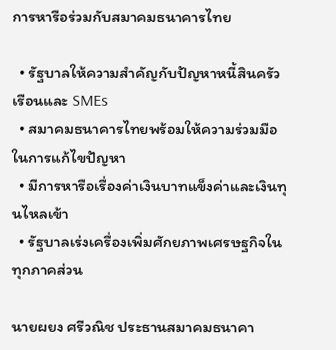การหารือร่วมกับสมาคมธนาคารไทย

  • รัฐบาลให้ความสำคัญกับปัญหาหนี้สินครัวเรือนและ SMEs
  • สมาคมธนาคารไทยพร้อมให้ความร่วมมือในการแก้ไขปัญหา
  • มีการหารือเรื่องค่าเงินบาทแข็งค่าและเงินทุนไหลเข้า
  • รัฐบาลเร่งเครื่องเพิ่มศักยภาพเศรษฐกิจในทุกภาคส่วน

นายผยง ศรีวณิช ประธานสมาคมธนาคา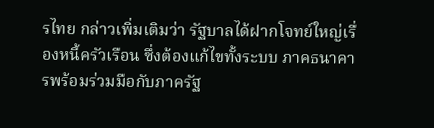รไทย กล่าวเพิ่มเติมว่า รัฐบาลได้ฝากโจทย์ใหญ่เรื่องหนี้ครัวเรือน ซึ่งต้องแก้ไขทั้งระบบ ภาคธนาคารพร้อมร่วมมือกับภาครัฐ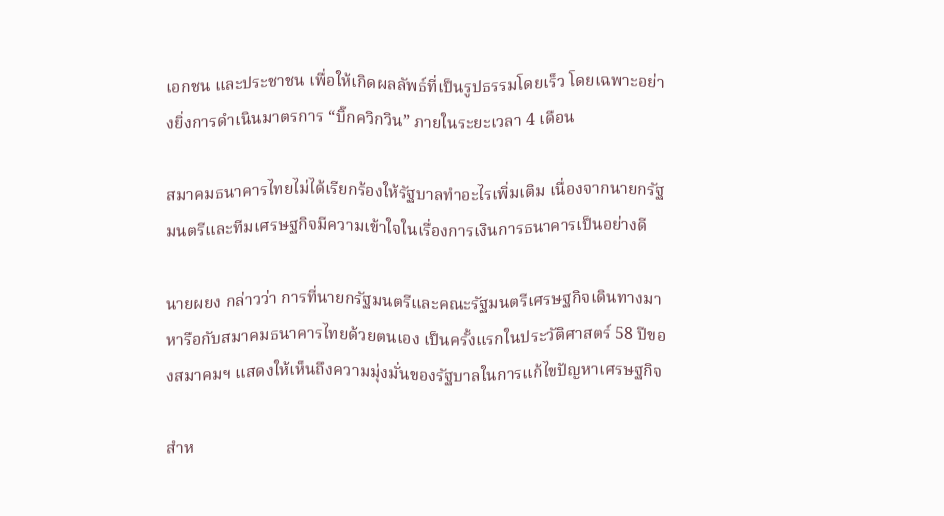เอกชน และประชาชน เพื่อให้เกิดผลลัพธ์ที่เป็นรูปธรรมโดยเร็ว โดยเฉพาะอย่างยิ่งการดำเนินมาตรการ “บิ๊กควิกวิน” ภายในระยะเวลา 4 เดือน

สมาคมธนาคารไทยไม่ได้เรียกร้องให้รัฐบาลทำอะไรเพิ่มเติม เนื่องจากนายกรัฐมนตรีและทีมเศรษฐกิจมีความเข้าใจในเรื่องการเงินการธนาคารเป็นอย่างดี

นายผยง กล่าวว่า การที่นายกรัฐมนตรีและคณะรัฐมนตรีเศรษฐกิจเดินทางมาหารือกับสมาคมธนาคารไทยด้วยตนเอง เป็นครั้งแรกในประวัติศาสตร์ 58 ปีของสมาคมฯ แสดงให้เห็นถึงความมุ่งมั่นของรัฐบาลในการแก้ไขปัญหาเศรษฐกิจ

สำห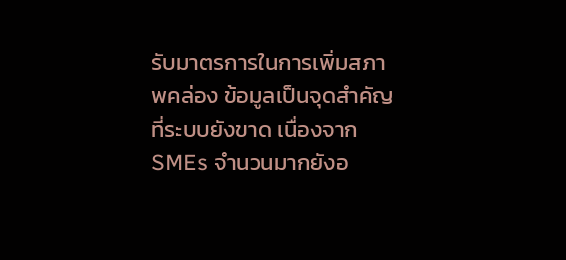รับมาตรการในการเพิ่มสภาพคล่อง ข้อมูลเป็นจุดสำคัญที่ระบบยังขาด เนื่องจาก SMEs จำนวนมากยังอ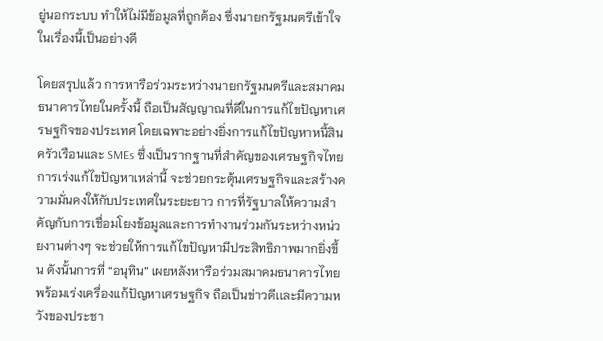ยู่นอกระบบ ทำให้ไม่มีข้อมูลที่ถูกต้อง ซึ่งนายกรัฐมนตรีเข้าใจในเรื่องนี้เป็นอย่างดี

โดยสรุปแล้ว การหารือร่วมระหว่างนายกรัฐมนตรีและสมาคมธนาคารไทยในครั้งนี้ ถือเป็นสัญญาณที่ดีในการแก้ไขปัญหาเศรษฐกิจของประเทศ โดยเฉพาะอย่างยิ่งการแก้ไขปัญหาหนี้สินครัวเรือนและ SMEs ซึ่งเป็นรากฐานที่สำคัญของเศรษฐกิจไทย การเร่งแก้ไขปัญหาเหล่านี้ จะช่วยกระตุ้นเศรษฐกิจและสร้างความมั่นคงให้กับประเทศในระยะยาว การที่รัฐบาลให้ความสำคัญกับการเชื่อมโยงข้อมูลและการทำงานร่วมกันระหว่างหน่วยงานต่างๆ จะช่วยให้การแก้ไขปัญหามีประสิทธิภาพมากยิ่งขึ้น ดังนั้นการที่ “อนุทิน” เผยหลังหารือร่วมสมาคมธนาคารไทย พร้อมเร่งเครื่องแก้ปัญหาเศรษฐกิจ ถือเป็นข่าวดีเเละมีความหวังของประชา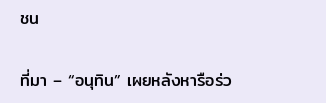ชน

ที่มา – “อนุทิน” เผยหลังหารือร่ว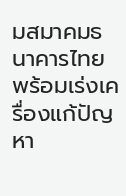มสมาคมธนาคารไทย พร้อมเร่งเครื่องแก้ปัญหา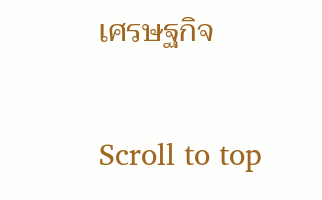เศรษฐกิจ

Scroll to top